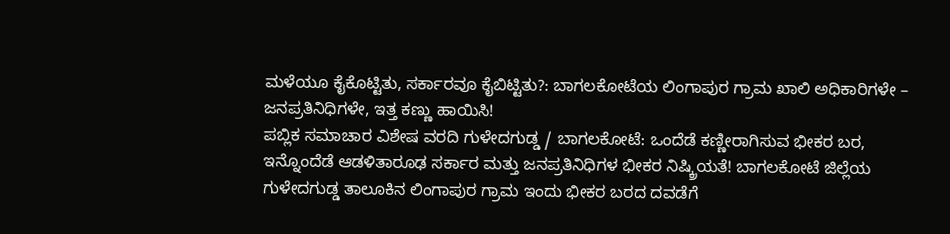ಮಳೆಯೂ ಕೈಕೊಟ್ಟಿತು, ಸರ್ಕಾರವೂ ಕೈಬಿಟ್ಟಿತು?: ಬಾಗಲಕೋಟೆಯ ಲಿಂಗಾಪುರ ಗ್ರಾಮ ಖಾಲಿ ಅಧಿಕಾರಿಗಳೇ – ಜನಪ್ರತಿನಿಧಿಗಳೇ, ಇತ್ತ ಕಣ್ಣು ಹಾಯಿಸಿ!
ಪಬ್ಲಿಕ ಸಮಾಚಾರ ವಿಶೇಷ ವರದಿ ಗುಳೇದಗುಡ್ಡ / ಬಾಗಲಕೋಟೆ: ಒಂದೆಡೆ ಕಣ್ಣೀರಾಗಿಸುವ ಭೀಕರ ಬರ, ಇನ್ನೊಂದೆಡೆ ಆಡಳಿತಾರೂಢ ಸರ್ಕಾರ ಮತ್ತು ಜನಪ್ರತಿನಿಧಿಗಳ ಭೀಕರ ನಿಷ್ಕ್ರಿಯತೆ! ಬಾಗಲಕೋಟೆ ಜಿಲ್ಲೆಯ ಗುಳೇದಗುಡ್ಡ ತಾಲೂಕಿನ ಲಿಂಗಾಪುರ ಗ್ರಾಮ ಇಂದು ಭೀಕರ ಬರದ ದವಡೆಗೆ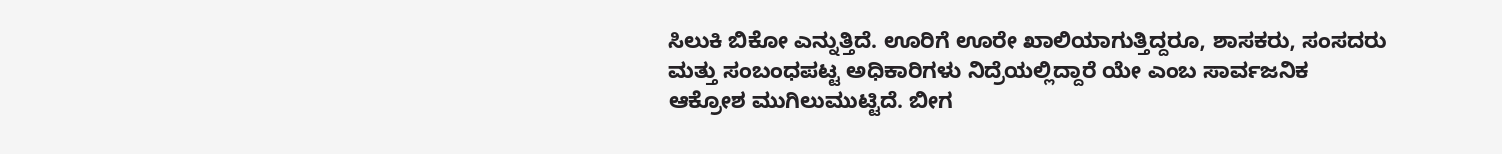ಸಿಲುಕಿ ಬಿಕೋ ಎನ್ನುತ್ತಿದೆ. ಊರಿಗೆ ಊರೇ ಖಾಲಿಯಾಗುತ್ತಿದ್ದರೂ, ಶಾಸಕರು, ಸಂಸದರು ಮತ್ತು ಸಂಬಂಧಪಟ್ಟ ಅಧಿಕಾರಿಗಳು ನಿದ್ರೆಯಲ್ಲಿದ್ದಾರೆ ಯೇ ಎಂಬ ಸಾರ್ವಜನಿಕ ಆಕ್ರೋಶ ಮುಗಿಲುಮುಟ್ಟಿದೆ. ಬೀಗ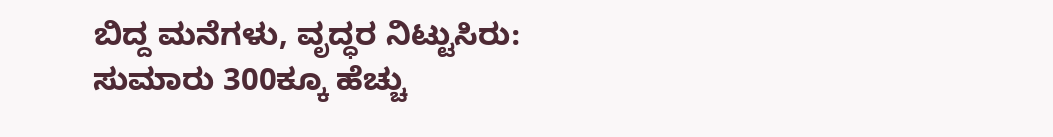ಬಿದ್ದ ಮನೆಗಳು, ವೃದ್ಧರ ನಿಟ್ಟುಸಿರು: ಸುಮಾರು 300ಕ್ಕೂ ಹೆಚ್ಚು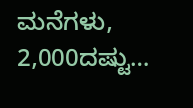ಮನೆಗಳು, 2,000ದಷ್ಟು…